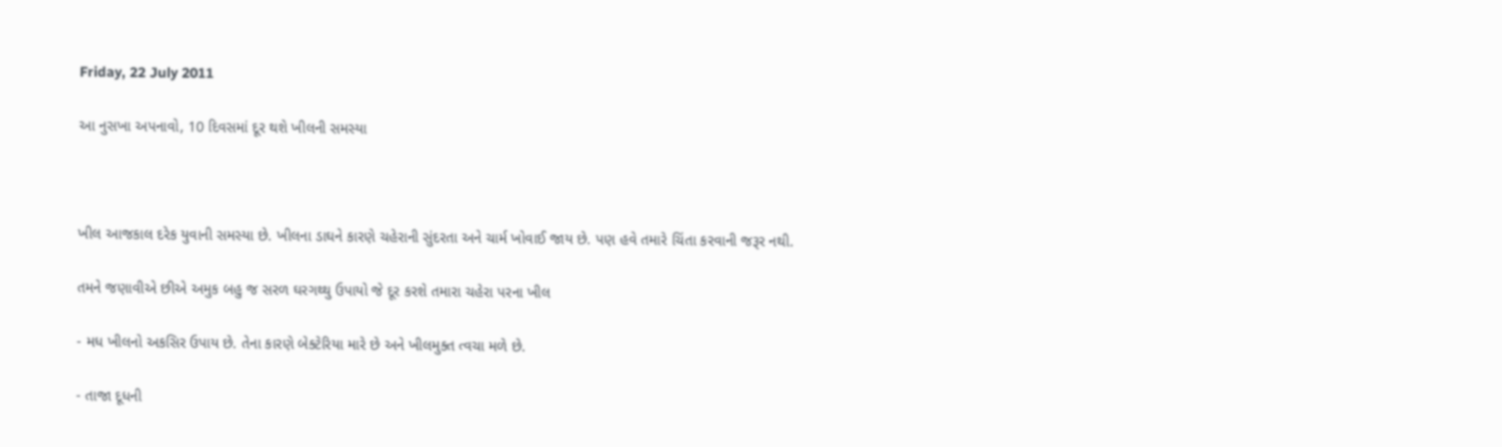Friday, 22 July 2011

આ નુસખા અપનાવો, 10 દિવસમાં દૂર થશે ખીલની સમસ્યા



ખીલ આજકાલ દરેક યુવાની સમસ્યા છે. ખીલના ડાઘને કારણે ચહેરાની સુંદરતા અને ચાર્મ ખોવાઈ જાય છે. પણ હવે તમારે ચિંતા કરવાની જરૂર નથી.

તમને જણાવીએ છીએ અમુક બહુ જ સરળ ઘરગથ્થુ ઉપાયો જે દૂર કરશે તમારા ચહેરા પરના ખીલ

- મધ ખીલનો અકસિર ઉપાય છે. તેના કારણે બેક્ટેરિયા મારે છે અને ખીલમુક્ત ત્વચા મળે છે.

- તાજા દૂધની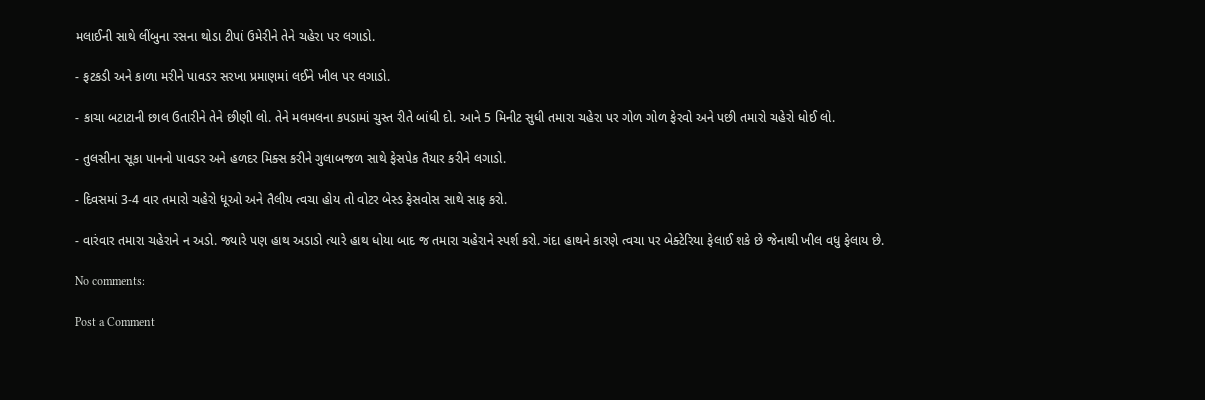મલાઈની સાથે લીંબુના રસના થોડા ટીપાં ઉમેરીને તેને ચહેરા પર લગાડો.

- ફટકડી અને કાળા મરીને પાવડર સરખા પ્રમાણમાં લઈને ખીલ પર લગાડો.

- કાચા બટાટાની છાલ ઉતારીને તેને છીણી લો. તેને મલમલના કપડામાં ચુસ્ત રીતે બાંધી દો. આને 5 મિનીટ સુધી તમારા ચહેરા પર ગોળ ગોળ ફેરવો અને પછી તમારો ચહેરો ધોઈ લો.

- તુલસીના સૂકા પાનનો પાવડર અને હળદર મિક્સ કરીને ગુલાબજળ સાથે ફેસપેક તૈયાર કરીને લગાડો.

- દિવસમાં 3-4 વાર તમારો ચહેરો ધૂઓ અને તૈલીય ત્વચા હોય તો વોટર બેસ્ડ ફેસવોસ સાથે સાફ કરો.

- વારંવાર તમારા ચહેરાને ન અડો. જ્યારે પણ હાથ અડાડો ત્યારે હાથ ધોયા બાદ જ તમારા ચહેરાને સ્પર્શ કરો. ગંદા હાથને કારણે ત્વચા પર બેક્ટેરિયા ફેલાઈ શકે છે જેનાથી ખીલ વધુ ફેલાય છે.

No comments:

Post a Comment